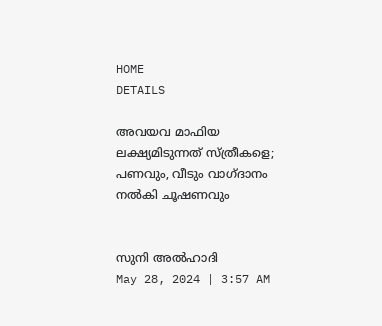HOME
DETAILS

അവയവ മാഫിയ ലക്ഷ്യമിടുന്നത് സ്ത്രീകളെ; പണവും, വീടും വാഗ്ദാനം നല്‍കി ചൂഷണവും


സുനി അല്‍ഹാദി
May 28, 2024 | 3:57 AM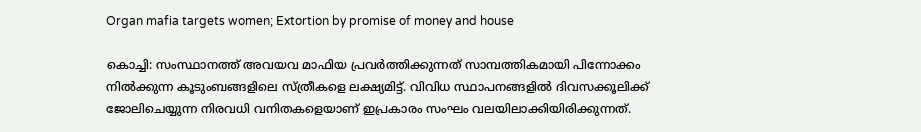Organ mafia targets women; Extortion by promise of money and house

കൊച്ചി: സംസ്ഥാനത്ത് അവയവ മാഫിയ പ്രവര്‍ത്തിക്കുന്നത് സാമ്പത്തികമായി പിന്നോക്കം നില്‍ക്കുന്ന കൂടുംബങ്ങളിലെ സ്ത്രീകളെ ലക്ഷ്യമിട്ട്. വിവിധ സ്ഥാപനങ്ങളില്‍ ദിവസക്കൂലിക്ക് ജോലിചെയ്യുന്ന നിരവധി വനിതകളെയാണ് ഇപ്രകാരം സംഘം വലയിലാക്കിയിരിക്കുന്നത്.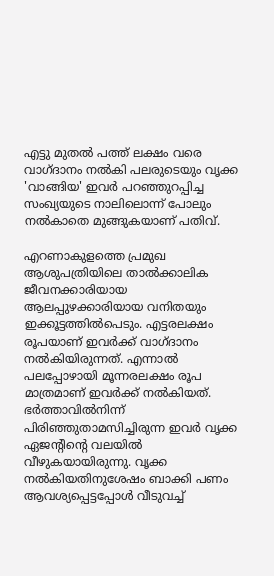എട്ടു മുതല്‍ പത്ത് ലക്ഷം വരെ വാഗ്ദാനം നല്‍കി പലരുടെയും വൃക്ക 'വാങ്ങിയ' ഇവര്‍ പറഞ്ഞുറപ്പിച്ച സംഖ്യയുടെ നാലിലൊന്ന് പോലും നല്‍കാതെ മുങ്ങുകയാണ് പതിവ്.

എറണാകുളത്തെ പ്രമുഖ ആശുപത്രിയിലെ താല്‍ക്കാലിക ജീവനക്കാരിയായ ആലപ്പുഴക്കാരിയായ വനിതയും ഇക്കൂട്ടത്തില്‍പെടും. എട്ടരലക്ഷം രൂപയാണ് ഇവര്‍ക്ക് വാഗ്ദാനം നല്‍കിയിരുന്നത്. എന്നാല്‍ പലപ്പോഴായി മൂന്നരലക്ഷം രൂപ മാത്രമാണ് ഇവര്‍ക്ക് നല്‍കിയത്. ഭര്‍ത്താവില്‍നിന്ന് പിരിഞ്ഞുതാമസിച്ചിരുന്ന ഇവര്‍ വൃക്ക ഏജന്റിന്റെ വലയില്‍ വീഴുകയായിരുന്നു. വൃക്ക നല്‍കിയതിനുശേഷം ബാക്കി പണം ആവശ്യപ്പെട്ടപ്പോള്‍ വീടുവച്ച്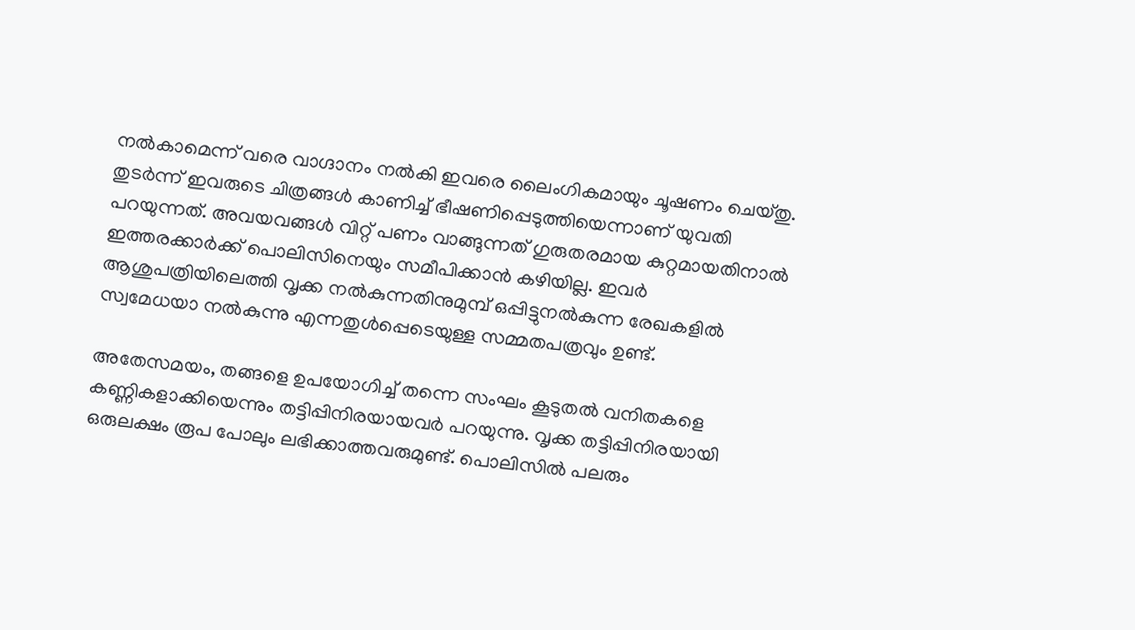നല്‍കാമെന്ന് വരെ വാഗ്ദാനം നല്‍കി ഇവരെ ലൈംഗികമായും ചൂഷണം ചെയ്തു. തുടര്‍ന്ന് ഇവരുടെ ചിത്രങ്ങള്‍ കാണിച്ച് ഭീഷണിപ്പെടുത്തിയെന്നാണ് യുവതി പറയുന്നത്. അവയവങ്ങള്‍ വിറ്റ് പണം വാങ്ങുന്നത് ഗുരുതരമായ കുറ്റമായതിനാല്‍ ഇത്തരക്കാര്‍ക്ക് പൊലിസിനെയും സമീപിക്കാന്‍ കഴിയില്ല. ഇവര്‍ ആശുപത്രിയിലെത്തി വൃക്ക നല്‍കുന്നതിനുമുമ്പ് ഒപ്പിട്ടുനല്‍കുന്ന രേഖകളില്‍ സ്വമേധയാ നല്‍കുന്നു എന്നതുള്‍പ്പെടെയുള്ള സമ്മതപത്രവും ഉണ്ട്.

അതേസമയം, തങ്ങളെ ഉപയോഗിച്ച് തന്നെ സംഘം കൂടുതല്‍ വനിതകളെ കണ്ണികളാക്കിയെന്നും തട്ടിപ്പിനിരയായവര്‍ പറയുന്നു. വൃക്ക തട്ടിപ്പിനിരയായി ഒരുലക്ഷം രൂപ പോലും ലഭിക്കാത്തവരുമുണ്ട്. പൊലിസില്‍ പലരും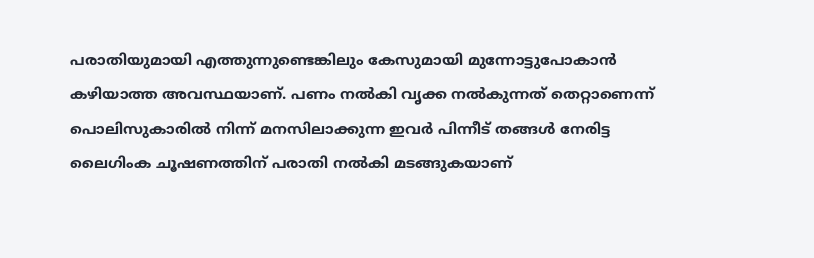പരാതിയുമായി എത്തുന്നുണ്ടെങ്കിലും കേസുമായി മുന്നോട്ടുപോകാന്‍ കഴിയാത്ത അവസ്ഥയാണ്. പണം നല്‍കി വൃക്ക നല്‍കുന്നത് തെറ്റാണെന്ന് പൊലിസുകാരില്‍ നിന്ന് മനസിലാക്കുന്ന ഇവര്‍ പിന്നീട് തങ്ങള്‍ നേരിട്ട ലൈഗിംക ചൂഷണത്തിന് പരാതി നല്‍കി മടങ്ങുകയാണ്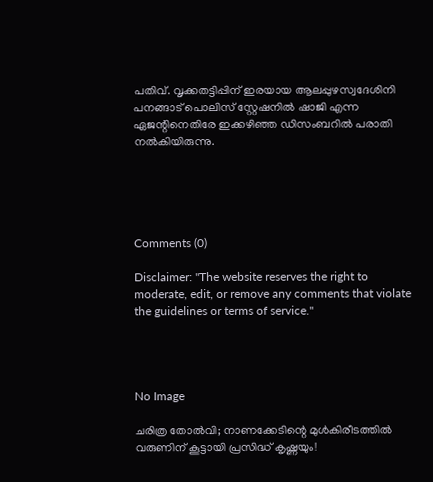പതിവ്. വൃക്കതട്ടിപ്പിന് ഇരയായ ആലപ്പുഴസ്വദേശിനി പനങ്ങാട് പൊലിസ് സ്റ്റേഷനില്‍ ഷാജി എന്ന ഏജന്റിനെതിരേ ഇക്കഴിഞ്ഞ ഡിസംബറില്‍ പരാതി നല്‍കിയിരുന്നു.





Comments (0)

Disclaimer: "The website reserves the right to moderate, edit, or remove any comments that violate the guidelines or terms of service."




No Image

ചരിത്ര തോൽവി; നാണക്കേടിന്റെ മുള്‍കിരീടത്തില്‍ വരുണിന് കൂട്ടായി പ്രസിദ്ധ് കൃഷ്ണയും!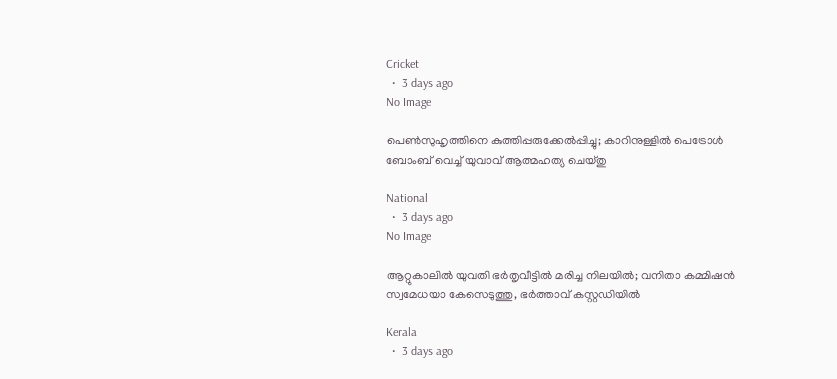Cricket
  •  3 days ago
No Image

പെണ്‍സുഹൃത്തിനെ കുത്തിപ്പരുക്കേല്‍പ്പിച്ചു; കാറിനുള്ളില്‍ പെട്രോള്‍ ബോംബ് വെച്ച് യുവാവ് ആത്മഹത്യ ചെയ്തു

National
  •  3 days ago
No Image

ആറ്റുകാലിൽ യുവതി ഭർതൃവീട്ടിൽ മരിച്ച നിലയിൽ; വനിതാ കമ്മിഷൻ സ്വമേധയാ കേസെടുത്തു, ഭർത്താവ് കസ്റ്റഡിയിൽ

Kerala
  •  3 days ago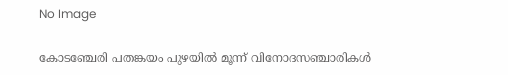No Image

കോടഞ്ചേരി പതങ്കയം പുഴയില്‍ മൂന്ന് വിനോദസഞ്ചാരികള്‍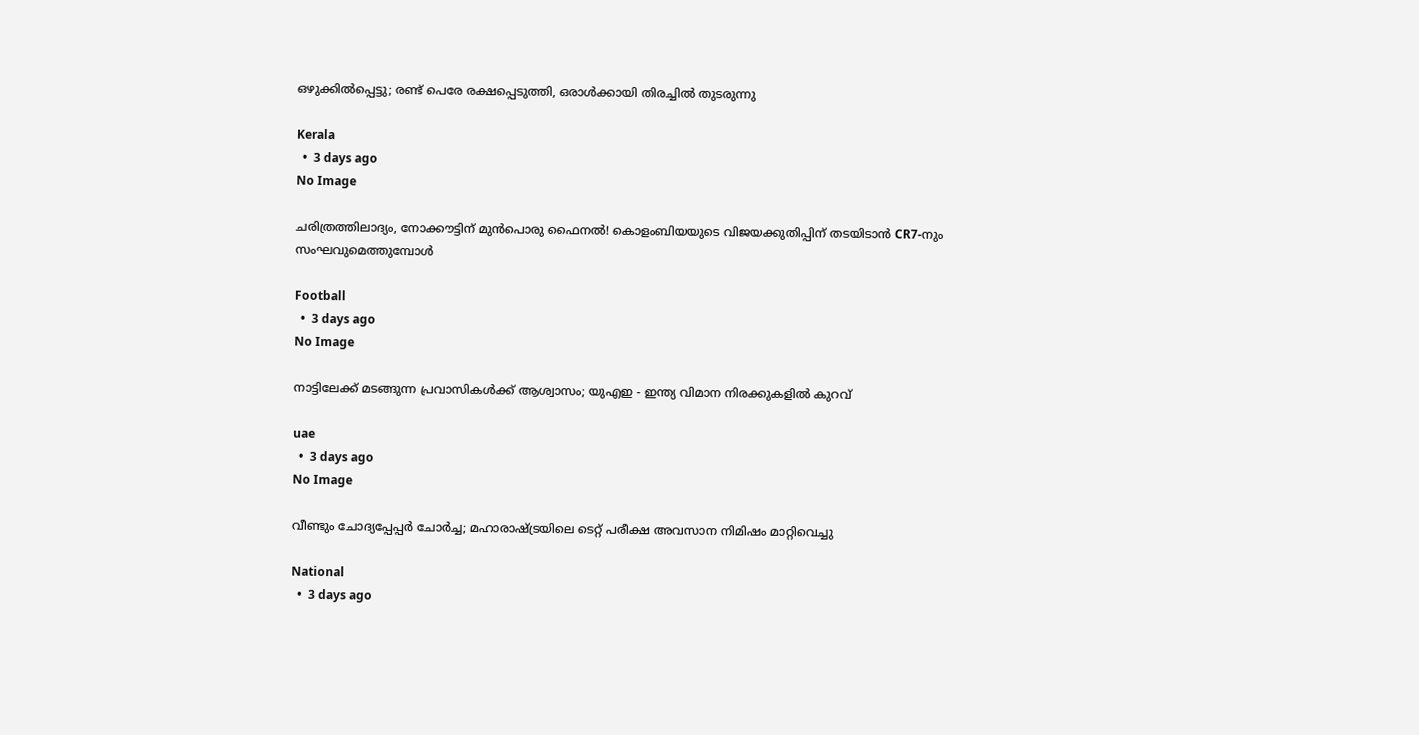ഒഴുക്കില്‍പ്പെട്ടു; രണ്ട് പെരേ രക്ഷപ്പെടുത്തി, ഒരാള്‍ക്കായി തിരച്ചില്‍ തുടരുന്നു

Kerala
  •  3 days ago
No Image

ചരിത്രത്തിലാദ്യം, നോക്കൗട്ടിന് മുൻപൊരു ഫൈനൽ! കൊളംബിയയുടെ വിജയക്കുതിപ്പിന് തടയിടാൻ CR7-നും സംഘവുമെത്തുമ്പോൾ

Football
  •  3 days ago
No Image

നാട്ടിലേക്ക് മടങ്ങുന്ന പ്രവാസികൾക്ക് ആശ്വാസം; യുഎഇ - ഇന്ത്യ വിമാന നിരക്കുകളിൽ കുറവ്

uae
  •  3 days ago
No Image

വീണ്ടും ചോദ്യപ്പേപ്പര്‍ ചോര്‍ച്ച; മഹാരാഷ്ട്രയിലെ ടെറ്റ് പരീക്ഷ അവസാന നിമിഷം മാറ്റിവെച്ചു

National
  •  3 days ago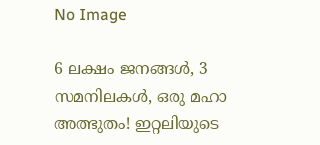No Image

6 ലക്ഷം ജനങ്ങൾ, 3 സമനിലകൾ, ഒരു മഹാ അത്ഭുതം! ഇറ്റലിയുടെ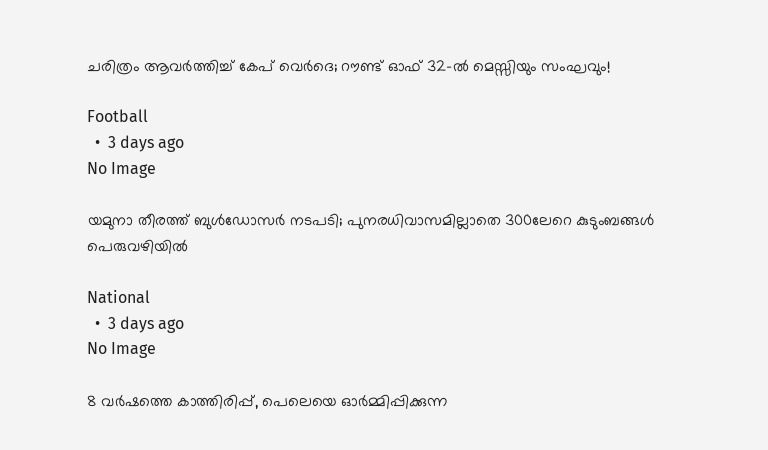ചരിത്രം ആവർത്തിച്ച് കേപ് വെർദെ; റൗണ്ട് ഓഫ് 32-ൽ മെസ്സിയും സംഘവും!

Football
  •  3 days ago
No Image

യമുനാ തീരത്ത് ബുള്‍ഡോസര്‍ നടപടി; പുനരധിവാസമില്ലാതെ 300ലേറെ കുടുംബങ്ങള്‍ പെരുവഴിയില്‍

National
  •  3 days ago
No Image

8 വർഷത്തെ കാത്തിരിപ്പ്, പെലെയെ ഓർമ്മിപ്പിക്കുന്ന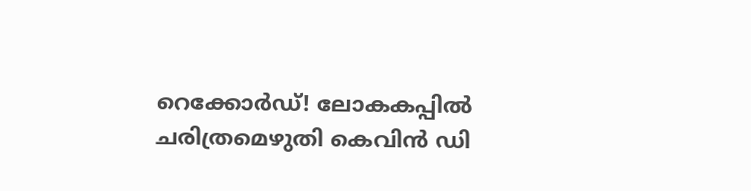റെക്കോർഡ്! ലോകകപ്പിൽ ചരിത്രമെഴുതി കെവിൻ ഡി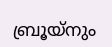ബ്രൂയ്നും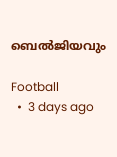ബെൽജിയവും

Football
  •  3 days ago